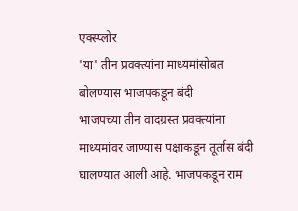एक्स्प्लोर
'या' तीन प्रवक्त्यांना माध्यमांसोबत बोलण्यास भाजपकडून बंदी
भाजपच्या तीन वादग्रस्त प्रवक्त्यांना माध्यमांवर जाण्यास पक्षाकडून तूर्तास बंदी घालण्यात आली आहे. भाजपकडून राम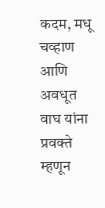कदम, मधू चव्हाण आणि अवधूत वाघ यांना प्रवक्ते म्हणून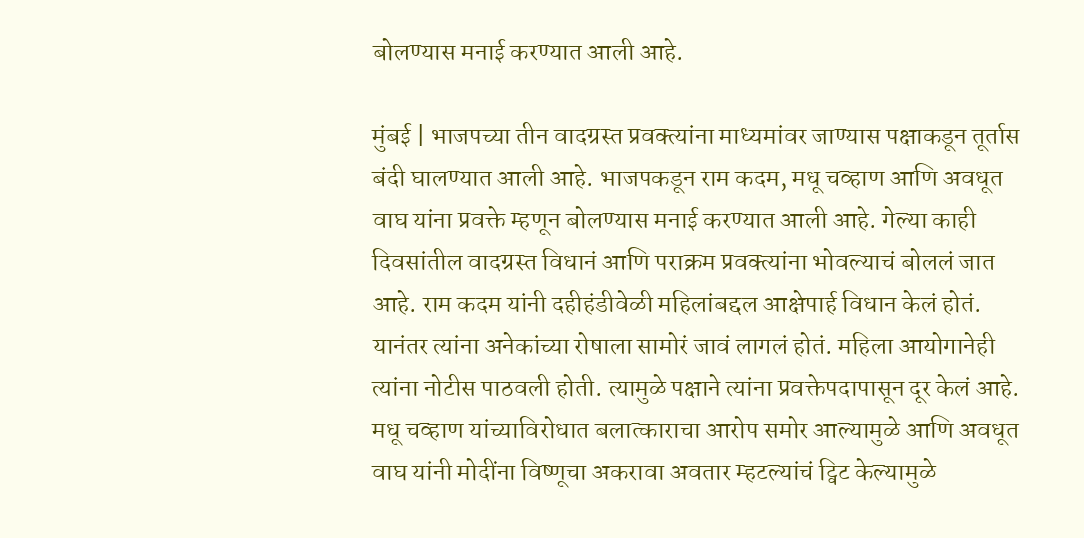बोलण्यास मनाई करण्यात आली आहे.

मुंबई | भाजपच्या तीन वादग्रस्त प्रवक्त्यांना माध्यमांवर जाण्यास पक्षाकडून तूर्तास बंदी घालण्यात आली आहे. भाजपकडून राम कदम, मधू चव्हाण आणि अवधूत वाघ यांना प्रवक्ते म्हणून बोलण्यास मनाई करण्यात आली आहे. गेल्या काही दिवसांतील वादग्रस्त विधानं आणि पराक्रम प्रवक्त्यांना भोवल्याचं बोललं जात आहे. राम कदम यांनी दहीहंडीवेळी महिलांबद्दल आक्षेपार्ह विधान केलं होतं. यानंतर त्यांना अनेकांच्या रोषाला सामोरं जावं लागलं होतं. महिला आयोगानेही त्यांना नोटीस पाठवली होती. त्यामुळे पक्षाने त्यांना प्रवक्तेपदापासून दूर केलं आहे. मधू चव्हाण यांच्याविरोधात बलात्काराचा आरोप समोर आल्यामुळे आणि अवधूत वाघ यांनी मोदींना विष्णूचा अकरावा अवतार म्हटल्यांचं ट्विट केल्यामुळे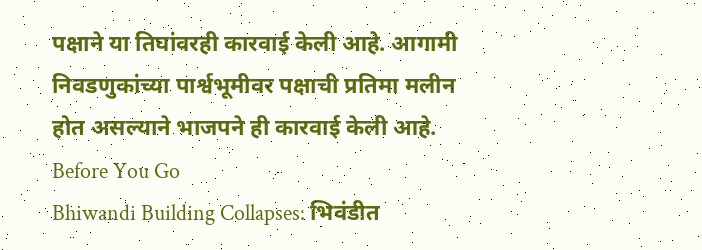पक्षाने या तिघांवरही कारवाई केली आहे. आगामी निवडणुकांच्या पार्श्वभूमीवर पक्षाची प्रतिमा मलीन होत असल्याने भाजपने ही कारवाई केली आहे.
Before You Go
Bhiwandi Building Collapses: भिवंडीत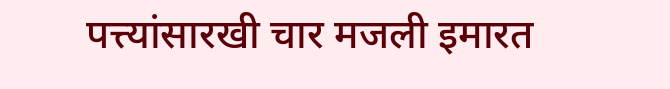पत्त्यांसारखी चार मजली इमारत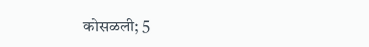कोसळली; 5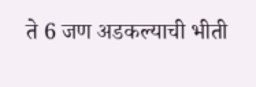ते 6 जण अडकल्याची भीती